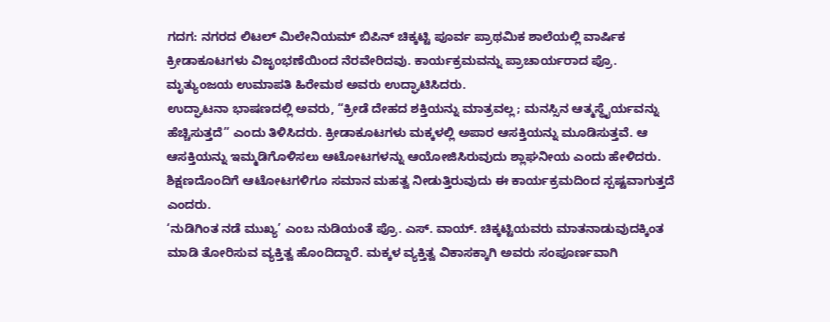ಗದಗ: ನಗರದ ಲಿಟಲ್ ಮಿಲೇನಿಯಮ್ ಬಿಪಿನ್ ಚಿಕ್ಕಟ್ಟಿ ಪೂರ್ವ ಪ್ರಾಥಮಿಕ ಶಾಲೆಯಲ್ಲಿ ವಾರ್ಷಿಕ ಕ್ರೀಡಾಕೂಟಗಳು ವಿಜೃಂಭಣೆಯಿಂದ ನೆರವೇರಿದವು. ಕಾರ್ಯಕ್ರಮವನ್ನು ಪ್ರಾಚಾರ್ಯರಾದ ಪ್ರೊ. ಮೃತ್ಯುಂಜಯ ಉಮಾಪತಿ ಹಿರೇಮಠ ಅವರು ಉದ್ಘಾಟಿಸಿದರು.
ಉದ್ಘಾಟನಾ ಭಾಷಣದಲ್ಲಿ ಅವರು, “ಕ್ರೀಡೆ ದೇಹದ ಶಕ್ತಿಯನ್ನು ಮಾತ್ರವಲ್ಲ; ಮನಸ್ಸಿನ ಆತ್ಮಸ್ಥೈರ್ಯವನ್ನು ಹೆಚ್ಚಿಸುತ್ತದೆ” ಎಂದು ತಿಳಿಸಿದರು. ಕ್ರೀಡಾಕೂಟಗಳು ಮಕ್ಕಳಲ್ಲಿ ಅಪಾರ ಆಸಕ್ತಿಯನ್ನು ಮೂಡಿಸುತ್ತವೆ. ಆ ಆಸಕ್ತಿಯನ್ನು ಇಮ್ಮಡಿಗೊಳಿಸಲು ಆಟೋಟಗಳನ್ನು ಆಯೋಜಿಸಿರುವುದು ಶ್ಲಾಘನೀಯ ಎಂದು ಹೇಳಿದರು. ಶಿಕ್ಷಣದೊಂದಿಗೆ ಆಟೋಟಗಳಿಗೂ ಸಮಾನ ಮಹತ್ವ ನೀಡುತ್ತಿರುವುದು ಈ ಕಾರ್ಯಕ್ರಮದಿಂದ ಸ್ಪಷ್ಟವಾಗುತ್ತದೆ ಎಂದರು.
‘ನುಡಿಗಿಂತ ನಡೆ ಮುಖ್ಯ’ ಎಂಬ ನುಡಿಯಂತೆ ಪ್ರೊ. ಎಸ್. ವಾಯ್. ಚಿಕ್ಕಟ್ಟಿಯವರು ಮಾತನಾಡುವುದಕ್ಕಿಂತ ಮಾಡಿ ತೋರಿಸುವ ವ್ಯಕ್ತಿತ್ವ ಹೊಂದಿದ್ದಾರೆ. ಮಕ್ಕಳ ವ್ಯಕ್ತಿತ್ವ ವಿಕಾಸಕ್ಕಾಗಿ ಅವರು ಸಂಪೂರ್ಣವಾಗಿ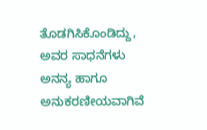ತೊಡಗಿಸಿಕೊಂಡಿದ್ದು, ಅವರ ಸಾಧನೆಗಳು ಅನನ್ಯ ಹಾಗೂ ಅನುಕರಣೀಯವಾಗಿವೆ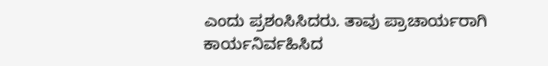ಎಂದು ಪ್ರಶಂಸಿಸಿದರು. ತಾವು ಪ್ರಾಚಾರ್ಯರಾಗಿ ಕಾರ್ಯನಿರ್ವಹಿಸಿದ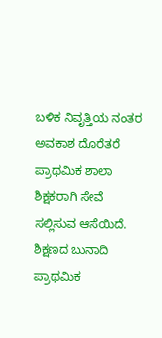ಬಳಿಕ ನಿವೃತ್ತಿಯ ನಂತರ ಅವಕಾಶ ದೊರೆತರೆ ಪ್ರಾಥಮಿಕ ಶಾಲಾ ಶಿಕ್ಷಕರಾಗಿ ಸೇವೆ ಸಲ್ಲಿಸುವ ಆಸೆಯಿದೆ. ಶಿಕ್ಷಣದ ಬುನಾದಿ ಪ್ರಾಥಮಿಕ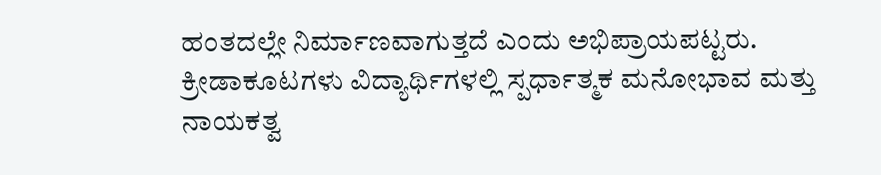ಹಂತದಲ್ಲೇ ನಿರ್ಮಾಣವಾಗುತ್ತದೆ ಎಂದು ಅಭಿಪ್ರಾಯಪಟ್ಟರು. ಕ್ರೀಡಾಕೂಟಗಳು ವಿದ್ಯಾರ್ಥಿಗಳಲ್ಲಿ ಸ್ಪರ್ಧಾತ್ಮಕ ಮನೋಭಾವ ಮತ್ತು ನಾಯಕತ್ವ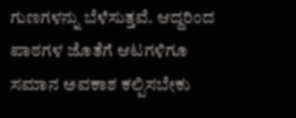ಗುಣಗಳನ್ನು ಬೆಳೆಸುತ್ತವೆ. ಆದ್ದರಿಂದ ಪಾಠಗಳ ಜೊತೆಗೆ ಆಟಗಳಿಗೂ ಸಮಾನ ಅವಕಾಶ ಕಲ್ಪಿಸಬೇಕು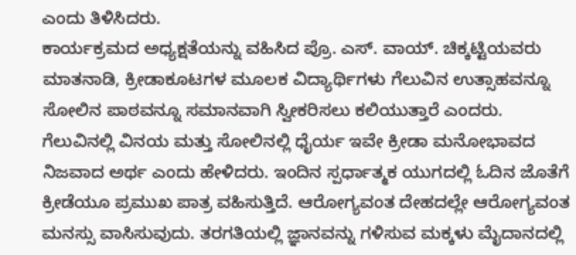ಎಂದು ತಿಳಿಸಿದರು.
ಕಾರ್ಯಕ್ರಮದ ಅಧ್ಯಕ್ಷತೆಯನ್ನು ವಹಿಸಿದ ಪ್ರೊ. ಎಸ್. ವಾಯ್. ಚಿಕ್ಕಟ್ಟಿಯವರು ಮಾತನಾಡಿ, ಕ್ರೀಡಾಕೂಟಗಳ ಮೂಲಕ ವಿದ್ಯಾರ್ಥಿಗಳು ಗೆಲುವಿನ ಉತ್ಸಾಹವನ್ನೂ ಸೋಲಿನ ಪಾಠವನ್ನೂ ಸಮಾನವಾಗಿ ಸ್ವೀಕರಿಸಲು ಕಲಿಯುತ್ತಾರೆ ಎಂದರು. ಗೆಲುವಿನಲ್ಲಿ ವಿನಯ ಮತ್ತು ಸೋಲಿನಲ್ಲಿ ಧೈರ್ಯ ಇವೇ ಕ್ರೀಡಾ ಮನೋಭಾವದ ನಿಜವಾದ ಅರ್ಥ ಎಂದು ಹೇಳಿದರು. ಇಂದಿನ ಸ್ಪರ್ಧಾತ್ಮಕ ಯುಗದಲ್ಲಿ ಓದಿನ ಜೊತೆಗೆ ಕ್ರೀಡೆಯೂ ಪ್ರಮುಖ ಪಾತ್ರ ವಹಿಸುತ್ತಿದೆ. ಆರೋಗ್ಯವಂತ ದೇಹದಲ್ಲೇ ಆರೋಗ್ಯವಂತ ಮನಸ್ಸು ವಾಸಿಸುವುದು. ತರಗತಿಯಲ್ಲಿ ಜ್ಞಾನವನ್ನು ಗಳಿಸುವ ಮಕ್ಕಳು ಮೈದಾನದಲ್ಲಿ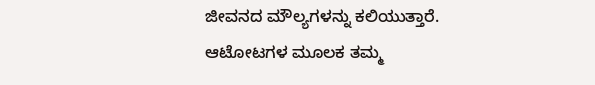ಜೀವನದ ಮೌಲ್ಯಗಳನ್ನು ಕಲಿಯುತ್ತಾರೆ. ಆಟೋಟಗಳ ಮೂಲಕ ತಮ್ಮ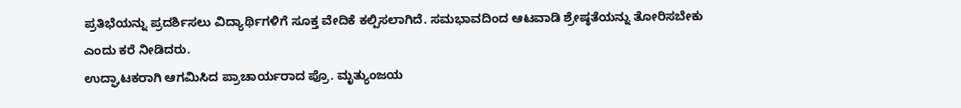ಪ್ರತಿಭೆಯನ್ನು ಪ್ರದರ್ಶಿಸಲು ವಿದ್ಯಾರ್ಥಿಗಳಿಗೆ ಸೂಕ್ತ ವೇದಿಕೆ ಕಲ್ಪಿಸಲಾಗಿದೆ. ಸಮಭಾವದಿಂದ ಆಟವಾಡಿ ಶ್ರೇಷ್ಠತೆಯನ್ನು ತೋರಿಸಬೇಕು ಎಂದು ಕರೆ ನೀಡಿದರು.
ಉದ್ಘಾಟಕರಾಗಿ ಆಗಮಿಸಿದ ಪ್ರಾಚಾರ್ಯರಾದ ಪ್ರೊ. ಮೃತ್ಯುಂಜಯ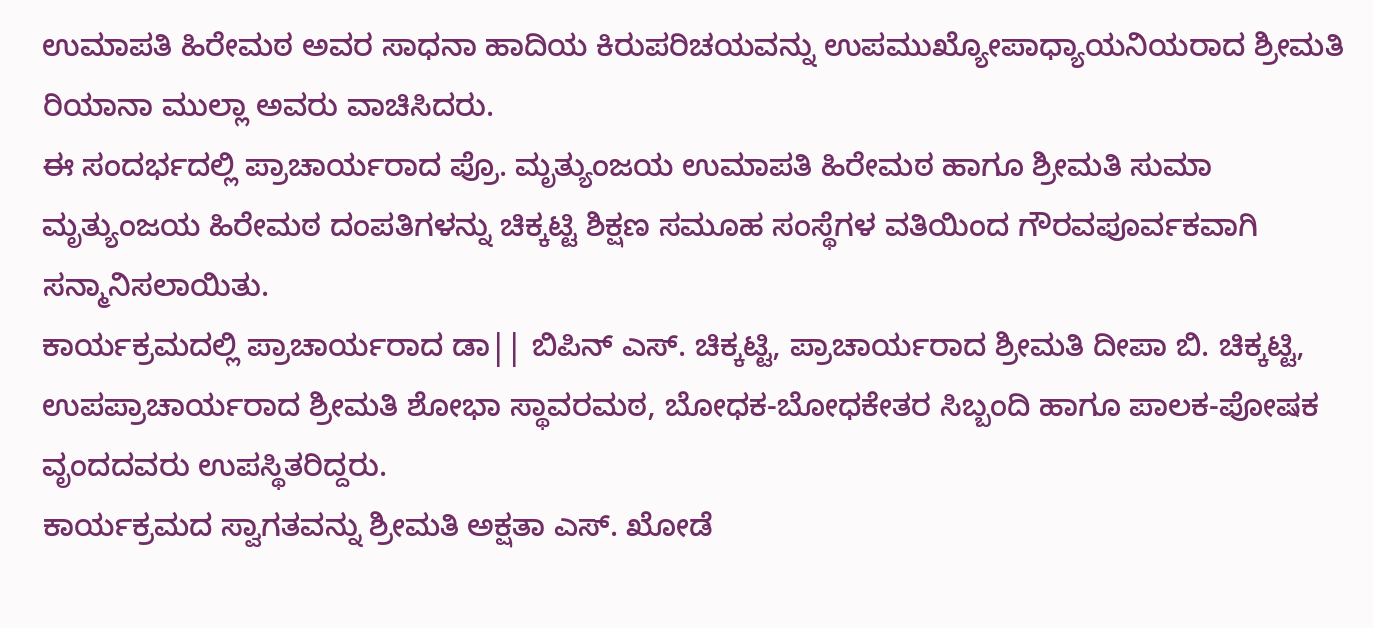ಉಮಾಪತಿ ಹಿರೇಮಠ ಅವರ ಸಾಧನಾ ಹಾದಿಯ ಕಿರುಪರಿಚಯವನ್ನು ಉಪಮುಖ್ಯೋಪಾಧ್ಯಾಯನಿಯರಾದ ಶ್ರೀಮತಿ ರಿಯಾನಾ ಮುಲ್ಲಾ ಅವರು ವಾಚಿಸಿದರು.
ಈ ಸಂದರ್ಭದಲ್ಲಿ ಪ್ರಾಚಾರ್ಯರಾದ ಪ್ರೊ. ಮೃತ್ಯುಂಜಯ ಉಮಾಪತಿ ಹಿರೇಮಠ ಹಾಗೂ ಶ್ರೀಮತಿ ಸುಮಾ ಮೃತ್ಯುಂಜಯ ಹಿರೇಮಠ ದಂಪತಿಗಳನ್ನು ಚಿಕ್ಕಟ್ಟಿ ಶಿಕ್ಷಣ ಸಮೂಹ ಸಂಸ್ಥೆಗಳ ವತಿಯಿಂದ ಗೌರವಪೂರ್ವಕವಾಗಿ ಸನ್ಮಾನಿಸಲಾಯಿತು.
ಕಾರ್ಯಕ್ರಮದಲ್ಲಿ ಪ್ರಾಚಾರ್ಯರಾದ ಡಾ|| ಬಿಪಿನ್ ಎಸ್. ಚಿಕ್ಕಟ್ಟಿ, ಪ್ರಾಚಾರ್ಯರಾದ ಶ್ರೀಮತಿ ದೀಪಾ ಬಿ. ಚಿಕ್ಕಟ್ಟಿ, ಉಪಪ್ರಾಚಾರ್ಯರಾದ ಶ್ರೀಮತಿ ಶೋಭಾ ಸ್ಥಾವರಮಠ, ಬೋಧಕ-ಬೋಧಕೇತರ ಸಿಬ್ಬಂದಿ ಹಾಗೂ ಪಾಲಕ-ಪೋಷಕ ವೃಂದದವರು ಉಪಸ್ಥಿತರಿದ್ದರು.
ಕಾರ್ಯಕ್ರಮದ ಸ್ವಾಗತವನ್ನು ಶ್ರೀಮತಿ ಅಕ್ಷತಾ ಎಸ್. ಖೋಡೆ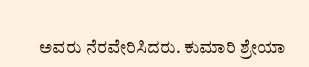ಅವರು ನೆರವೇರಿಸಿದರು. ಕುಮಾರಿ ಶ್ರೇಯಾ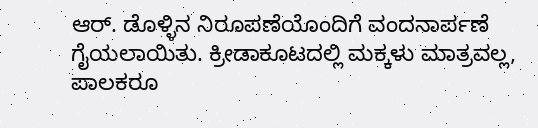ಆರ್. ಡೊಳ್ಳಿನ ನಿರೂಪಣೆಯೊಂದಿಗೆ ವಂದನಾರ್ಪಣೆ ಗೈಯಲಾಯಿತು. ಕ್ರೀಡಾಕೂಟದಲ್ಲಿ ಮಕ್ಕಳು ಮಾತ್ರವಲ್ಲ, ಪಾಲಕರೂ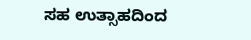ಸಹ ಉತ್ಸಾಹದಿಂದ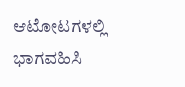ಆಟೋಟಗಳಲ್ಲಿ ಭಾಗವಹಿಸಿ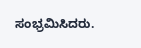ಸಂಭ್ರಮಿಸಿದರು.